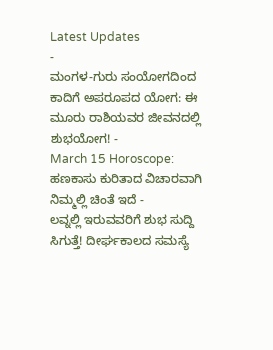Latest Updates
-
ಮಂಗಳ-ಗುರು ಸಂಯೋಗದಿಂದ ಕಾದಿಗೆ ಅಪರೂಪದ ಯೋಗ: ಈ ಮೂರು ರಾಶಿಯವರ ಜೀವನದಲ್ಲಿ ಶುಭಯೋಗ! -
March 15 Horoscope: ಹಣಕಾಸು ಕುರಿತಾದ ವಿಚಾರವಾಗಿ ನಿಮ್ಮಲ್ಲಿ ಚಿಂತೆ ಇದೆ -
ಲವ್ನಲ್ಲಿ ಇರುವವರಿಗೆ ಶುಭ ಸುದ್ದಿ ಸಿಗುತ್ತೆ! ದೀರ್ಘಕಾಲದ ಸಮಸ್ಯೆ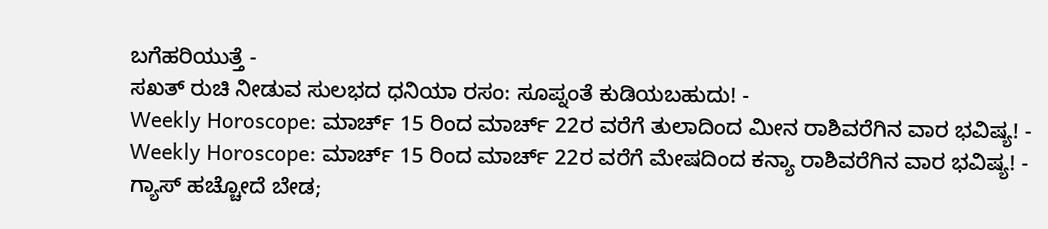ಬಗೆಹರಿಯುತ್ತೆ -
ಸಖತ್ ರುಚಿ ನೀಡುವ ಸುಲಭದ ಧನಿಯಾ ರಸಂ: ಸೂಪ್ನಂತೆ ಕುಡಿಯಬಹುದು! -
Weekly Horoscope: ಮಾರ್ಚ್ 15 ರಿಂದ ಮಾರ್ಚ್ 22ರ ವರೆಗೆ ತುಲಾದಿಂದ ಮೀನ ರಾಶಿವರೆಗಿನ ವಾರ ಭವಿಷ್ಯ! -
Weekly Horoscope: ಮಾರ್ಚ್ 15 ರಿಂದ ಮಾರ್ಚ್ 22ರ ವರೆಗೆ ಮೇಷದಿಂದ ಕನ್ಯಾ ರಾಶಿವರೆಗಿನ ವಾರ ಭವಿಷ್ಯ! -
ಗ್ಯಾಸ್ ಹಚ್ಚೋದೆ ಬೇಡ;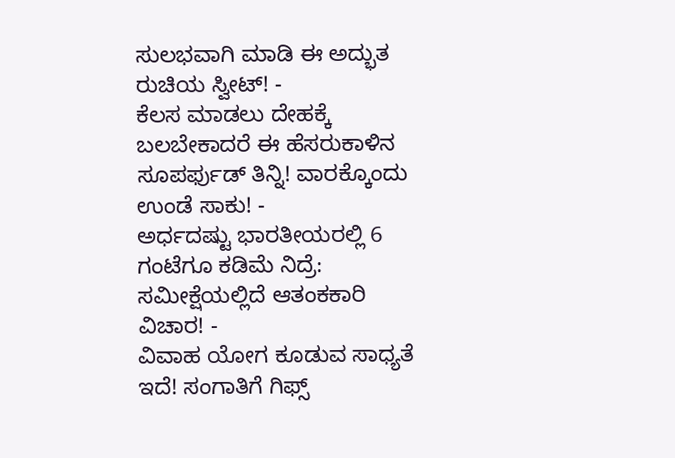ಸುಲಭವಾಗಿ ಮಾಡಿ ಈ ಅದ್ಭುತ ರುಚಿಯ ಸ್ವೀಟ್! -
ಕೆಲಸ ಮಾಡಲು ದೇಹಕ್ಕೆ ಬಲಬೇಕಾದರೆ ಈ ಹೆಸರುಕಾಳಿನ ಸೂಪರ್ಫುಡ್ ತಿನ್ನಿ! ವಾರಕ್ಕೊಂದು ಉಂಡೆ ಸಾಕು! -
ಅರ್ಧದಷ್ಟು ಭಾರತೀಯರಲ್ಲಿ 6 ಗಂಟೆಗೂ ಕಡಿಮೆ ನಿದ್ರೆ: ಸಮೀಕ್ಷೆಯಲ್ಲಿದೆ ಆತಂಕಕಾರಿ ವಿಚಾರ! -
ವಿವಾಹ ಯೋಗ ಕೂಡುವ ಸಾಧ್ಯತೆ ಇದೆ! ಸಂಗಾತಿಗೆ ಗಿಫ್ಸ್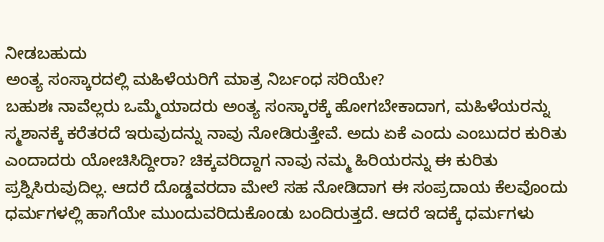ನೀಡಬಹುದು
ಅಂತ್ಯ ಸಂಸ್ಕಾರದಲ್ಲಿ ಮಹಿಳೆಯರಿಗೆ ಮಾತ್ರ ನಿರ್ಬಂಧ ಸರಿಯೇ?
ಬಹುಶಃ ನಾವೆಲ್ಲರು ಒಮ್ಮೆಯಾದರು ಅಂತ್ಯ ಸಂಸ್ಕಾರಕ್ಕೆ ಹೋಗಬೇಕಾದಾಗ, ಮಹಿಳೆಯರನ್ನು ಸ್ಮಶಾನಕ್ಕೆ ಕರೆತರದೆ ಇರುವುದನ್ನು ನಾವು ನೋಡಿರುತ್ತೇವೆ. ಅದು ಏಕೆ ಎಂದು ಎಂಬುದರ ಕುರಿತು ಎಂದಾದರು ಯೋಚಿಸಿದ್ದೀರಾ? ಚಿಕ್ಕವರಿದ್ದಾಗ ನಾವು ನಮ್ಮ ಹಿರಿಯರನ್ನು ಈ ಕುರಿತು ಪ್ರಶ್ನಿಸಿರುವುದಿಲ್ಲ. ಆದರೆ ದೊಡ್ಡವರದಾ ಮೇಲೆ ಸಹ ನೋಡಿದಾಗ ಈ ಸಂಪ್ರದಾಯ ಕೆಲವೊಂದು ಧರ್ಮಗಳಲ್ಲಿ ಹಾಗೆಯೇ ಮುಂದುವರಿದುಕೊಂಡು ಬಂದಿರುತ್ತದೆ. ಆದರೆ ಇದಕ್ಕೆ ಧರ್ಮಗಳು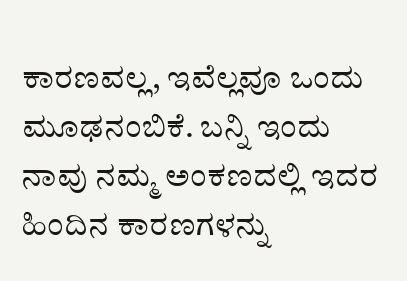ಕಾರಣವಲ್ಲ, ಇವೆಲ್ಲವೂ ಒಂದು ಮೂಢನಂಬಿಕೆ. ಬನ್ನಿ ಇಂದು ನಾವು ನಮ್ಮ ಅಂಕಣದಲ್ಲಿ ಇದರ ಹಿಂದಿನ ಕಾರಣಗಳನ್ನು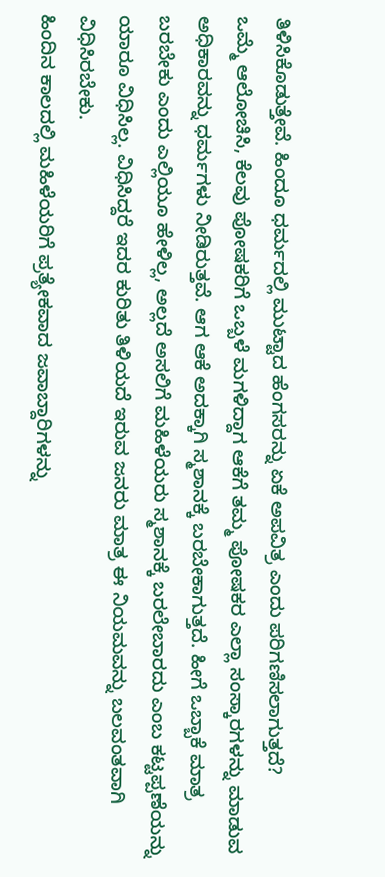ತಿಳಿಸಿಕೊಡುತ್ತೇವೆ. ಹಿಂದೂ ಧರ್ಮದಲ್ಲಿ ಮುಟ್ಟಾದ ಹೆಂಗಸರನ್ನು ಏಕೆ ಅಪವಿತ್ರ ಎಂದು ಪರಿಗಣಿಸಲಾಗುತ್ತದೆ?
ಒಮ್ಮೆ ಆಲೋಚಿಸಿ, ಕೆಲವು ಪೋಷಕರಿಗೆ ಒಬ್ಬಳೆ ಮಗಳಿದ್ದಾಗ ಆಕೆಗೆ ತಮ್ಮ ಪೋಷಕರ ಎಲ್ಲಾ ಸಂಸ್ಕಾರಗಳನ್ನು ಮಾಡುವ ಅಧಿಕಾರವನ್ನು ಧರ್ಮಗಳು ನೀಡಿರುತ್ತವೆ. ಆಗ ಆಕೆ ಅದಕ್ಕಾಗಿ ಸ್ಮಶಾನಕ್ಕೆ ಬರಬೇಕಾಗುತ್ತದೆ. ಹೀಗೆ ಒಬ್ಬಾಕೆ ಮಾತ್ರ ಬರಬೇಕು ಎಂದು ಎಲ್ಲಿಯೂ ಹೇಳಿಲ್ಲ, ಅಲ್ಲದೆ ಅಸಲಿಗೆ ಮಹಿಳೆಯರು ಸ್ಮಶಾನಕ್ಕೆ ಬರಲೇಬಾರದು ಎಂಬ ಕಟ್ಟಪ್ಪಣೆಯನ್ನು ಯಾರೂ ವಿಧಿಸಿಲ್ಲ. ವಿಧಿಸಿದ್ದರೆ ಇದರ ಕುರಿತು ತಿಳಿಯದೆ ಇರುವ ಜನರು ಮಾತ್ರ ಈ ನಿಯಮವನ್ನು ಬಲವಂತವಾಗಿ ವಿಧಿಸಿರಬೇಕು.
ಹಿಂದಿನ ಕಾಲದಲ್ಲಿ ಮಹಿಳೆಯರಿಗೆ ಪ್ರತ್ಯೇಕವಾದ ಜವಾಬ್ದಾರಿಗಳನ್ನು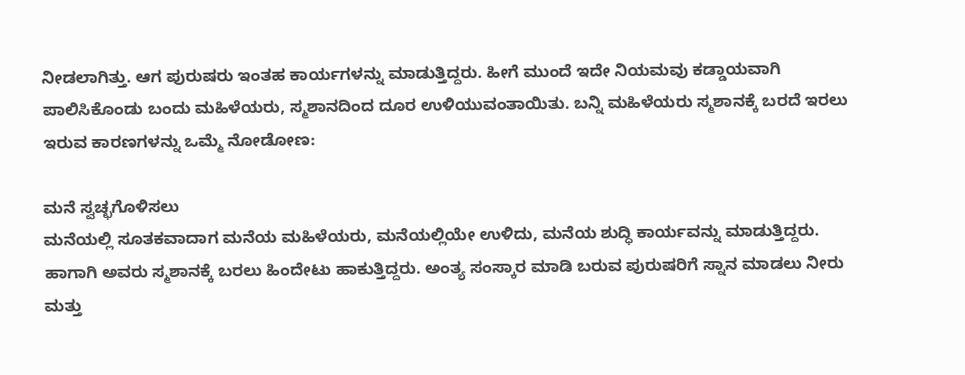ನೀಡಲಾಗಿತ್ತು. ಆಗ ಪುರುಷರು ಇಂತಹ ಕಾರ್ಯಗಳನ್ನು ಮಾಡುತ್ತಿದ್ದರು. ಹೀಗೆ ಮುಂದೆ ಇದೇ ನಿಯಮವು ಕಡ್ಡಾಯವಾಗಿ ಪಾಲಿಸಿಕೊಂಡು ಬಂದು ಮಹಿಳೆಯರು, ಸ್ಮಶಾನದಿಂದ ದೂರ ಉಳಿಯುವಂತಾಯಿತು. ಬನ್ನಿ ಮಹಿಳೆಯರು ಸ್ಮಶಾನಕ್ಕೆ ಬರದೆ ಇರಲು ಇರುವ ಕಾರಣಗಳನ್ನು ಒಮ್ಮೆ ನೋಡೋಣ:

ಮನೆ ಸ್ವಚ್ಛಗೊಳಿಸಲು
ಮನೆಯಲ್ಲಿ ಸೂತಕವಾದಾಗ ಮನೆಯ ಮಹಿಳೆಯರು, ಮನೆಯಲ್ಲಿಯೇ ಉಳಿದು, ಮನೆಯ ಶುದ್ಧಿ ಕಾರ್ಯವನ್ನು ಮಾಡುತ್ತಿದ್ದರು. ಹಾಗಾಗಿ ಅವರು ಸ್ಮಶಾನಕ್ಕೆ ಬರಲು ಹಿಂದೇಟು ಹಾಕುತ್ತಿದ್ದರು. ಅಂತ್ಯ ಸಂಸ್ಕಾರ ಮಾಡಿ ಬರುವ ಪುರುಷರಿಗೆ ಸ್ನಾನ ಮಾಡಲು ನೀರು ಮತ್ತು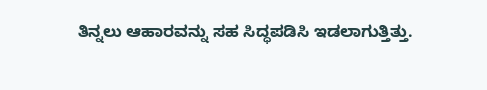ತಿನ್ನಲು ಆಹಾರವನ್ನು ಸಹ ಸಿದ್ಧಪಡಿಸಿ ಇಡಲಾಗುತ್ತಿತ್ತು.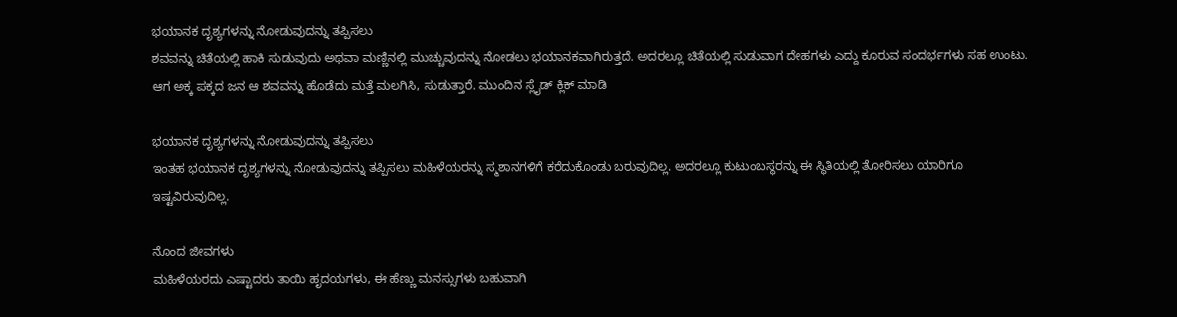ಭಯಾನಕ ದೃಶ್ಯಗಳನ್ನು ನೋಡುವುದನ್ನು ತಪ್ಪಿಸಲು
ಶವವನ್ನು ಚಿತೆಯಲ್ಲಿ ಹಾಕಿ ಸುಡುವುದು ಅಥವಾ ಮಣ್ಣಿನಲ್ಲಿ ಮುಚ್ಚುವುದನ್ನು ನೋಡಲು ಭಯಾನಕವಾಗಿರುತ್ತದೆ. ಅದರಲ್ಲೂ ಚಿತೆಯಲ್ಲಿ ಸುಡುವಾಗ ದೇಹಗಳು ಎದ್ದು ಕೂರುವ ಸಂದರ್ಭಗಳು ಸಹ ಉಂಟು. ಆಗ ಅಕ್ಕ ಪಕ್ಕದ ಜನ ಆ ಶವವನ್ನು ಹೊಡೆದು ಮತ್ತೆ ಮಲಗಿಸಿ, ಸುಡುತ್ತಾರೆ. ಮುಂದಿನ ಸ್ಲೈಡ್ ಕ್ಲಿಕ್ ಮಾಡಿ

ಭಯಾನಕ ದೃಶ್ಯಗಳನ್ನು ನೋಡುವುದನ್ನು ತಪ್ಪಿಸಲು
ಇಂತಹ ಭಯಾನಕ ದೃಶ್ಯಗಳನ್ನು ನೋಡುವುದನ್ನು ತಪ್ಪಿಸಲು ಮಹಿಳೆಯರನ್ನು ಸ್ಮಶಾನಗಳಿಗೆ ಕರೆದುಕೊಂಡು ಬರುವುದಿಲ್ಲ. ಅದರಲ್ಲೂ ಕುಟುಂಬಸ್ಥರನ್ನು ಈ ಸ್ಥಿತಿಯಲ್ಲಿ ತೋರಿಸಲು ಯಾರಿಗೂ ಇಷ್ಟವಿರುವುದಿಲ್ಲ.

ನೊಂದ ಜೀವಗಳು
ಮಹಿಳೆಯರದು ಎಷ್ಟಾದರು ತಾಯಿ ಹೃದಯಗಳು, ಈ ಹೆಣ್ಣು ಮನಸ್ಸುಗಳು ಬಹುವಾಗಿ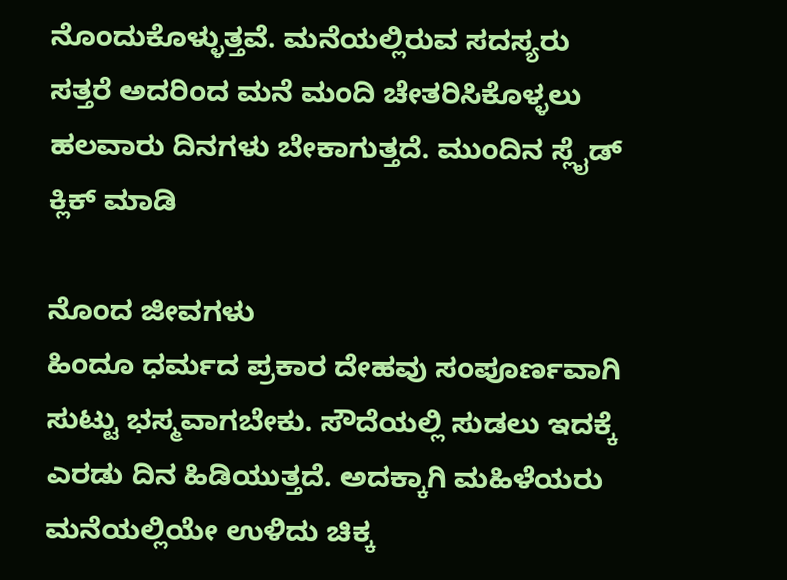ನೊಂದುಕೊಳ್ಳುತ್ತವೆ. ಮನೆಯಲ್ಲಿರುವ ಸದಸ್ಯರು ಸತ್ತರೆ ಅದರಿಂದ ಮನೆ ಮಂದಿ ಚೇತರಿಸಿಕೊಳ್ಳಲು ಹಲವಾರು ದಿನಗಳು ಬೇಕಾಗುತ್ತದೆ. ಮುಂದಿನ ಸ್ಲೈಡ್ ಕ್ಲಿಕ್ ಮಾಡಿ

ನೊಂದ ಜೀವಗಳು
ಹಿಂದೂ ಧರ್ಮದ ಪ್ರಕಾರ ದೇಹವು ಸಂಪೂರ್ಣವಾಗಿ ಸುಟ್ಟು ಭಸ್ಮವಾಗಬೇಕು. ಸೌದೆಯಲ್ಲಿ ಸುಡಲು ಇದಕ್ಕೆ ಎರಡು ದಿನ ಹಿಡಿಯುತ್ತದೆ. ಅದಕ್ಕಾಗಿ ಮಹಿಳೆಯರು ಮನೆಯಲ್ಲಿಯೇ ಉಳಿದು ಚಿಕ್ಕ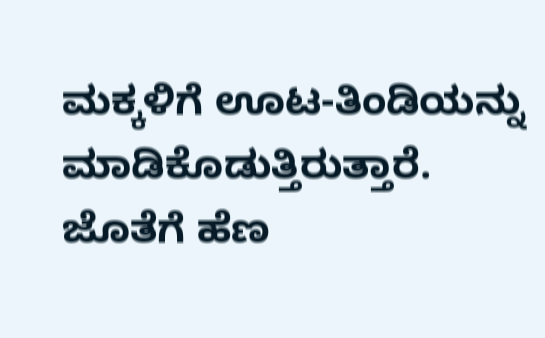ಮಕ್ಕಳಿಗೆ ಊಟ-ತಿಂಡಿಯನ್ನು ಮಾಡಿಕೊಡುತ್ತಿರುತ್ತಾರೆ. ಜೊತೆಗೆ ಹೆಣ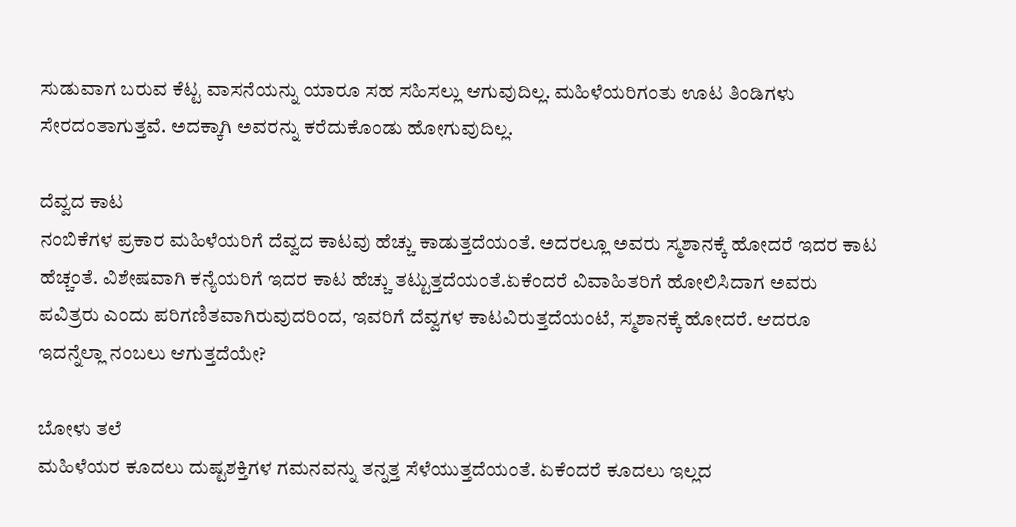ಸುಡುವಾಗ ಬರುವ ಕೆಟ್ಟ ವಾಸನೆಯನ್ನು ಯಾರೂ ಸಹ ಸಹಿಸಲ್ಲು ಆಗುವುದಿಲ್ಲ. ಮಹಿಳೆಯರಿಗಂತು ಊಟ ತಿಂಡಿಗಳು ಸೇರದಂತಾಗುತ್ತವೆ. ಅದಕ್ಕಾಗಿ ಅವರನ್ನು ಕರೆದುಕೊಂಡು ಹೋಗುವುದಿಲ್ಲ.

ದೆವ್ವದ ಕಾಟ
ನಂಬಿಕೆಗಳ ಪ್ರಕಾರ ಮಹಿಳೆಯರಿಗೆ ದೆವ್ವದ ಕಾಟವು ಹೆಚ್ಚು ಕಾಡುತ್ತದೆಯಂತೆ. ಅದರಲ್ಲೂ ಅವರು ಸ್ಮಶಾನಕ್ಕೆ ಹೋದರೆ ಇದರ ಕಾಟ ಹೆಚ್ಚಂತೆ. ವಿಶೇಷವಾಗಿ ಕನ್ಯೆಯರಿಗೆ ಇದರ ಕಾಟ ಹೆಚ್ಚು ತಟ್ಟುತ್ತದೆಯಂತೆ.ಏಕೆಂದರೆ ವಿವಾಹಿತರಿಗೆ ಹೋಲಿಸಿದಾಗ ಅವರು ಪವಿತ್ರರು ಎಂದು ಪರಿಗಣಿತವಾಗಿರುವುದರಿಂದ, ಇವರಿಗೆ ದೆವ್ವಗಳ ಕಾಟವಿರುತ್ತದೆಯಂಟೆ, ಸ್ಮಶಾನಕ್ಕೆ ಹೋದರೆ. ಆದರೂ ಇದನ್ನೆಲ್ಲಾ ನಂಬಲು ಆಗುತ್ತದೆಯೇ?

ಬೋಳು ತಲೆ
ಮಹಿಳೆಯರ ಕೂದಲು ದುಷ್ಟಶಕ್ತಿಗಳ ಗಮನವನ್ನು ತನ್ನತ್ತ ಸೆಳೆಯುತ್ತದೆಯಂತೆ. ಏಕೆಂದರೆ ಕೂದಲು ಇಲ್ಲದ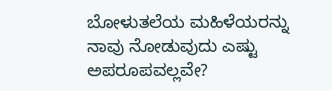ಬೋಳುತಲೆಯ ಮಹಿಳೆಯರನ್ನು ನಾವು ನೋಡುವುದು ಎಷ್ಟು ಅಪರೂಪವಲ್ಲವೇ?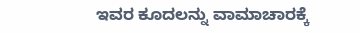ಇವರ ಕೂದಲನ್ನು ವಾಮಾಚಾರಕ್ಕೆ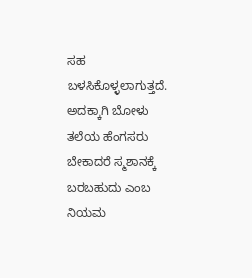ಸಹ ಬಳಸಿಕೊಳ್ಳಲಾಗುತ್ತದೆ. ಅದಕ್ಕಾಗಿ ಬೋಳು ತಲೆಯ ಹೆಂಗಸರು ಬೇಕಾದರೆ ಸ್ಮಶಾನಕ್ಕೆ ಬರಬಹುದು ಎಂಬ ನಿಯಮ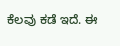ಕೆಲವು ಕಡೆ ಇದೆ. ಈ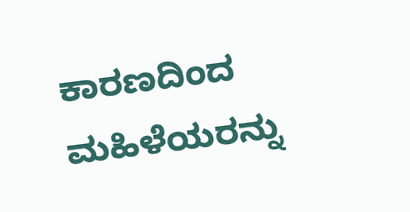ಕಾರಣದಿಂದ ಮಹಿಳೆಯರನ್ನು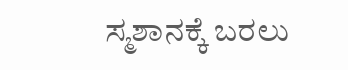ಸ್ಮಶಾನಕ್ಕೆ ಬರಲು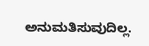ಅನುಮತಿಸುವುದಿಲ್ಲ.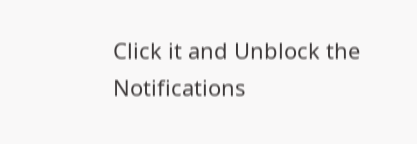Click it and Unblock the Notifications